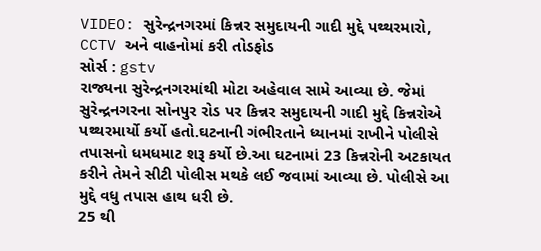VIDEO: સુરેન્દ્રનગરમાં કિન્નર સમુદાયની ગાદી મુદ્દે પથ્થરમારો, CCTV અને વાહનોમાં કરી તોડફોડ
સોર્સ : gstv
રાજ્યના સુરેન્દ્રનગરમાંથી મોટા અહેવાલ સામે આવ્યા છે. જેમાં સુરેન્દ્રનગરના સોનપુર રોડ પર કિન્નર સમુદાયની ગાદી મુદ્દે કિન્નરોએ પથ્થરમાર્યો કર્યો હતો.ઘટનાની ગંભીરતાને ધ્યાનમાં રાખીને પોલીસે તપાસનો ધમધમાટ શરૂ કર્યો છે.આ ઘટનામાં 23 કિન્નરોની અટકાયત કરીને તેમને સીટી પોલીસ મથકે લઈ જવામાં આવ્યા છે. પોલીસે આ મુદ્દે વધુ તપાસ હાથ ધરી છે.
25 થી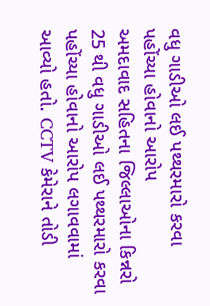વધુ ગાડીઓ લઈ પથ્થરમારો કરવા પહોંચ્યા હોવાનો આરોપ
અમદાવાદ સહિતના જિલ્લાઓના કિન્નરો 25 થી વધુ ગાડીઓ લઈ પથ્થરમારો કરવા પહોંચ્યા હોવાનો આરોપ લગાવવામાં આવ્યો હતો. CCTV કેમેરાને તોડી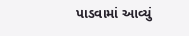પાડવામાં આવ્યું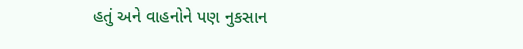હતું અને વાહનોને પણ નુકસાન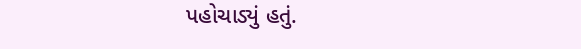પહોચાડ્યું હતું.